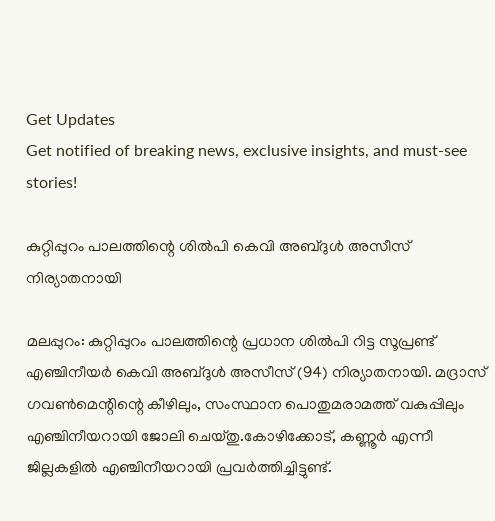Get Updates
Get notified of breaking news, exclusive insights, and must-see stories!

കുറ്റിപ്പുറം പാലത്തിന്റെ ശില്‍പി കെവി അബ്ദുള്‍ അസീസ് നിര്യാതനായി

മലപ്പുറം: കുറ്റിപ്പുറം പാലത്തിന്റെ പ്രധാന ശില്‍പി റിട്ട സൂപ്രണ്ട് എഞ്ചിനീയര്‍ കെവി അബ്ദുള്‍ അസീസ് (94) നിര്യാതനായി. മദ്രാസ് ഗവണ്‍മെന്റിന്റെ കീഴിലും, സംസ്ഥാന പൊതുമരാമത്ത് വകുപ്പിലും എഞ്ചിനീയറായി ജോലി ചെയ്തു.കോഴിക്കോട്, കണ്ണൂര്‍ എന്നീ ജില്ലകളില്‍ എഞ്ചിനീയറായി പ്രവര്‍ത്തിച്ചിട്ടുണ്ട്.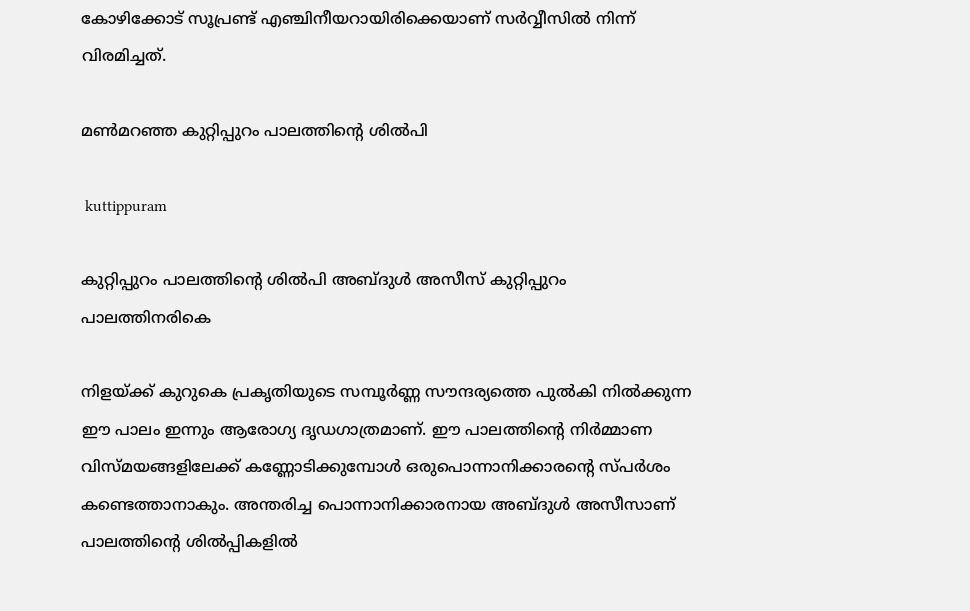കോഴിക്കോട് സൂപ്രണ്ട് എഞ്ചിനീയറായിരിക്കെയാണ് സര്‍വ്വീസില്‍ നിന്ന് വിരമിച്ചത്.

മണ്‍മറഞ്ഞ കുറ്റിപ്പുറം പാലത്തിന്റെ ശില്‍പി

 kuttippuram

കുറ്റിപ്പുറം പാലത്തിന്റെ ശില്‍പി അബ്ദുള്‍ അസീസ് കുറ്റിപ്പുറം പാലത്തിനരികെ

നിളയ്ക്ക് കുറുകെ പ്രകൃതിയുടെ സമ്പൂര്‍ണ്ണ സൗന്ദര്യത്തെ പുല്‍കി നില്‍ക്കുന്ന ഈ പാലം ഇന്നും ആരോഗ്യ ദൃഡഗാത്രമാണ്. ഈ പാലത്തിന്റെ നിര്‍മ്മാണ വിസ്മയങ്ങളിലേക്ക് കണ്ണോടിക്കുമ്പോള്‍ ഒരുപൊന്നാനിക്കാരന്റെ സ്പര്‍ശം കണ്ടെത്താനാകും. അന്തരിച്ച പൊന്നാനിക്കാരനായ അബ്ദുള്‍ അസീസാണ് പാലത്തിന്റെ ശില്‍പ്പികളില്‍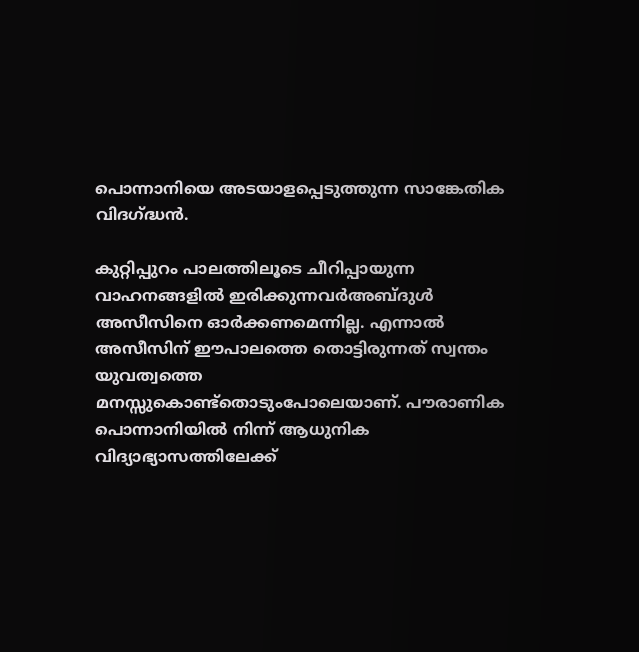പൊന്നാനിയെ അടയാളപ്പെടുത്തുന്ന സാങ്കേതിക വിദഗ്ദ്ധന്‍.

കുറ്റിപ്പുറം പാലത്തിലൂടെ ചീറിപ്പായുന്ന വാഹനങ്ങളില്‍ ഇരിക്കുന്നവര്‍അബ്ദുള്‍ അസീസിനെ ഓര്‍ക്കണമെന്നില്ല. എന്നാല്‍ അസീസിന് ഈപാലത്തെ തൊട്ടിരുന്നത് സ്വന്തം യുവത്വത്തെ മനസ്സുകൊണ്ട്‌തൊടുംപോലെയാണ്. പൗരാണിക പൊന്നാനിയില്‍ നിന്ന് ആധുനിക വിദ്യാഭ്യാസത്തിലേക്ക്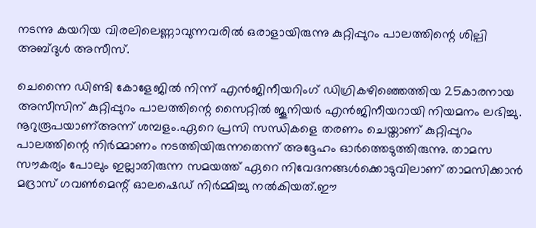നടന്നു കയറിയ വിരലിലെണ്ണാവുന്നവരില്‍ ഒരാളായിരുന്നു കുറ്റിപ്പുറം പാലത്തിന്റെ ശില്പി അബ്ദുള്‍ അസീസ്.

ചെന്നൈ ഡിണ്ടി കോളേജില്‍ നിന്ന് എന്‍ജിനീയറിംഗ് ഡിഗ്രികഴിഞ്ഞെത്തിയ 25കാരനായ അസീസിന് കുറ്റിപ്പുറം പാലത്തിന്റെ സൈറ്റില്‍ ജൂനിയര്‍ എന്‍ജിനീയറായി നിയമനം ലഭിച്ചു. നൂറുരൂപയാണ്അന്ന് ശമ്പളം.ഏറെ പ്രസി സന്ധികളെ തരണം ചെയ്താണ് കുറ്റിപ്പുറം പാലത്തിന്റെ നിര്‍മ്മാണം നടത്തിയിരുന്നതെന്ന് അദ്ദേഹം ഓര്‍ത്തെടുത്തിരുന്നു. താമസ സൗകര്യം പോലും ഇല്ലാതിരുന്ന സമയത്ത് ഏറെ നിവേദനങ്ങള്‍ക്കൊടുവിലാണ് താമസിക്കാന്‍ മദ്രാസ് ഗവണ്‍മെന്റ് ഓലഷെഡ് നിര്‍മ്മിച്ചു നല്‍കിയത്.ഈ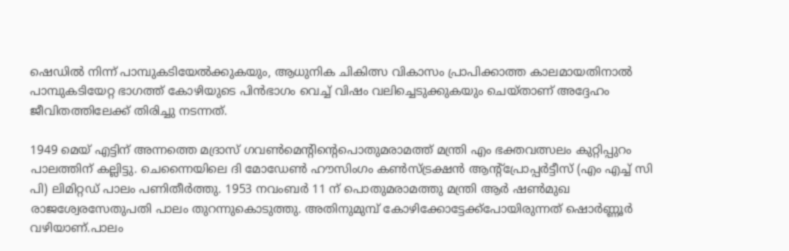ഷെഡില്‍ നിന്ന് പാമ്പുകടിയേല്‍ക്കുകയും, ആധുനിക ചികിത്സ വികാസം പ്രാപിക്കാത്ത കാലമായതിനാല്‍ പാമ്പുകടിയേറ്റ ഭാഗത്ത് കോഴിയുടെ പിന്‍ഭാഗം വെച്ച് വിഷം വലിച്ചെടുക്കുകയും ചെയ്താണ് അദ്ദേഹം ജീവിതത്തിലേക്ക് തിരിച്ചു നടന്നത്.

1949 മെയ് എട്ടിന് അന്നത്തെ മദ്രാസ് ഗവണ്‍മെന്റിന്റെപൊതുമരാമത്ത് മന്ത്രി എം ഭക്തവത്സലം കുറ്റിപ്പുറം പാലത്തിന് കല്ലിട്ടു. ചെന്നൈയിലെ ദി മോഡേണ്‍ ഹൗസിംഗം കണ്‍സ്ട്രക്ഷന്‍ ആന്റ്‌പ്രോപ്പര്‍ട്ടീസ് (എം എച്ച് സി പി) ലിമിറ്റഡ് പാലം പണിതീര്‍ത്തു. 1953 നവംബര്‍ 11 ന് പൊതുമരാമത്തു മന്ത്രി ആര്‍ ഷണ്‍മുഖ രാജശ്വേരസേതുപതി പാലം തുറന്നുകൊടുത്തു. അതിനുമുമ്പ് കോഴിക്കോട്ടേക്ക്‌പോയിരുന്നത് ഷൊര്‍ണ്ണൂര്‍ വഴിയാണ്.പാലം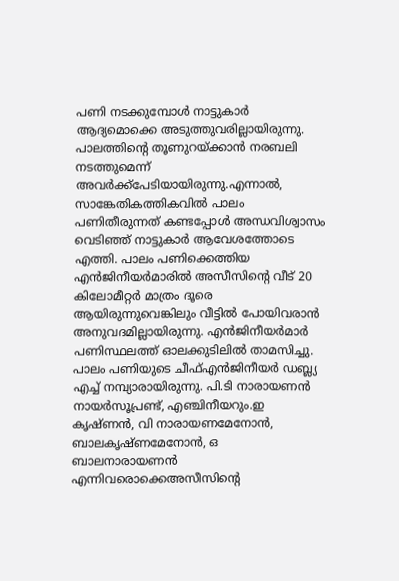പണി നടക്കുമ്പോള്‍ നാട്ടുകാര്‍ ആദ്യമൊക്കെ അടുത്തുവരില്ലായിരുന്നു. പാലത്തിന്റെ തൂണുറയ്ക്കാന്‍ നരബലി നടത്തുമെന്ന് അവര്‍ക്ക്‌പേടിയായിരുന്നു.എന്നാല്‍, സാങ്കേതികത്തികവില്‍ പാലം പണിതീരുന്നത് കണ്ടപ്പോള്‍ അന്ധവിശ്വാസം വെടിഞ്ഞ് നാട്ടുകാര്‍ ആവേശത്തോടെ എത്തി. പാലം പണിക്കെത്തിയ എന്‍ജിനീയര്‍മാരില്‍ അസീസിന്റെ വീട് 20 കിലോമീറ്റര്‍ മാത്രം ദൂരെ ആയിരുന്നുവെങ്കിലും വീട്ടില്‍ പോയിവരാന്‍ അനുവദമില്ലായിരുന്നു. എന്‍ജിനീയര്‍മാര്‍ പണിസ്ഥലത്ത് ഓലക്കുടിലില്‍ താമസിച്ചു. പാലം പണിയുടെ ചീഫ്എന്‍ജിനീയര്‍ ഡബ്ല്യ എച്ച് നമ്പ്യാരായിരുന്നു. പി.ടി നാരായണന്‍ നായര്‍സൂപ്രണ്ട്, എഞ്ചിനീയറും.ഇ കൃഷ്ണന്‍, വി നാരായണമേനോന്‍, ബാലകൃഷ്ണമേനോന്‍, ഒ ബാലനാരായണന്‍ എന്നിവരൊക്കെഅസീസിന്റെ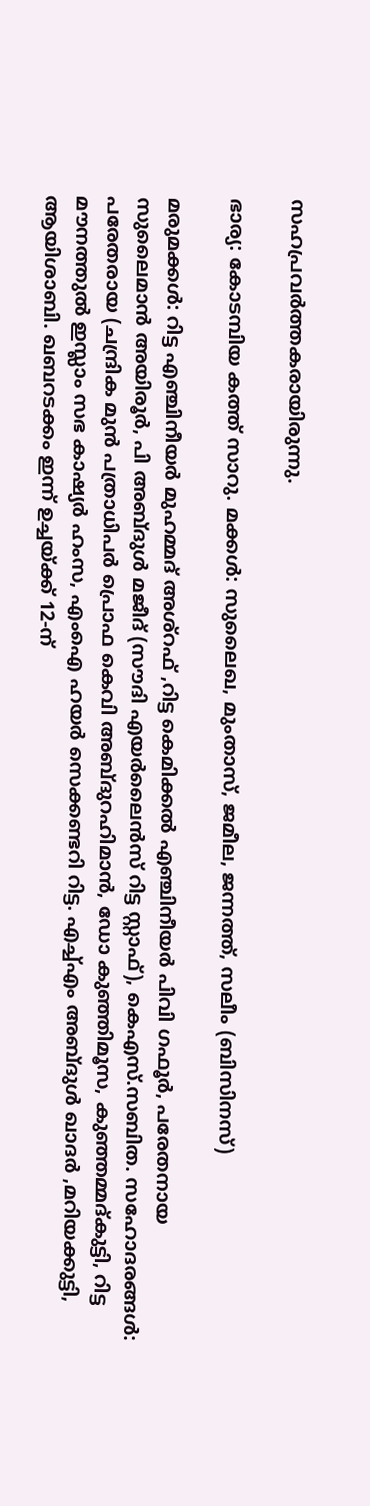സഹപ്രവര്‍ത്തകരായിരുന്നു.

ഭാര്യ: കോടമ്പിയ കത്ത് സാറു. മക്കള്‍: സുലൈഖ, മുംതാസ്, ജമീല, ജന്നത്ത്, സലീം (ബിസിനസ്)

മരുമക്കള്‍: റിട്ട എഞ്ചിനീയര്‍ മുഹമ്മദ് അശ്‌റഫ് ,റിട്ട കെമിക്കല്‍ എഞ്ചിനീയര്‍ പിവി ഗഫൂര്‍, പരേതനായ സുലൈമാന്‍ അയിരൂര്‍, പി അബ്ദുള്‍ മജീദ് (സൗദി എയര്‍ലൈന്‍സ് റിട്ട സ്റ്റാഫ്), കെഎസ്.സബിത. സഹോദരങ്ങള്‍: പരേതരായ (ചന്ദ്രിക മുന്‍ പത്രാധിപര്‍ പ്രൊഫ കെവി അബ്ദുറഹിമാന്‍, ഡോ കുഞ്ഞിമൂസ, കുഞ്ഞമ്മദ്കുട്ടി, റിട്ട മൗനത്തുല്‍ ഇസ്ലാം സഭ കാഷ്യര്‍ ഹംസ, എംഐ ഹയര്‍ സെക്കണ്ടറി റിട്ട. എച്ച്എം അബ്ദുള്‍ ഖാദര്‍ ,മറിയക്കുട്ടി, ആയിശാബി. ഖബറടക്കം ഇന്ന് ഉച്ചയ്ക്ക് 12-ന്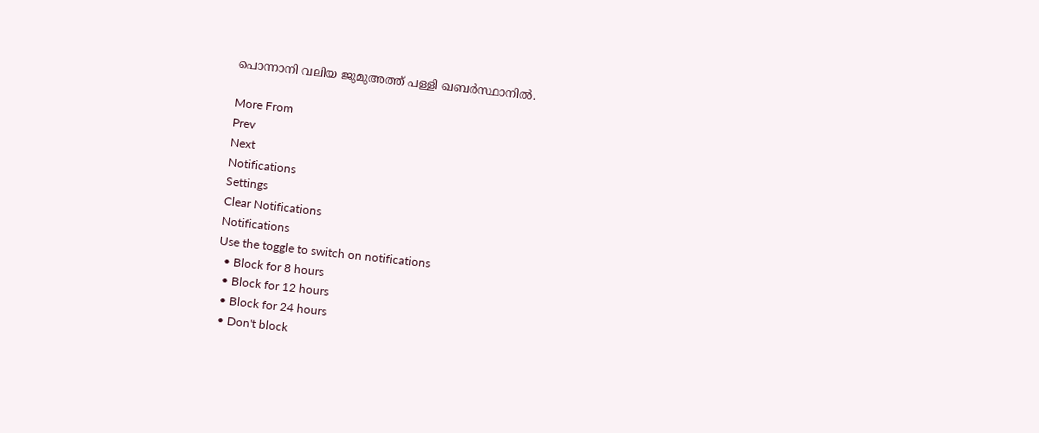പൊന്നാനി വലിയ ജുമുഅത്ത് പള്ളി ഖബര്‍സ്ഥാനില്‍.

More From
Prev
Next
Notifications
Settings
Clear Notifications
Notifications
Use the toggle to switch on notifications
  • Block for 8 hours
  • Block for 12 hours
  • Block for 24 hours
  • Don't block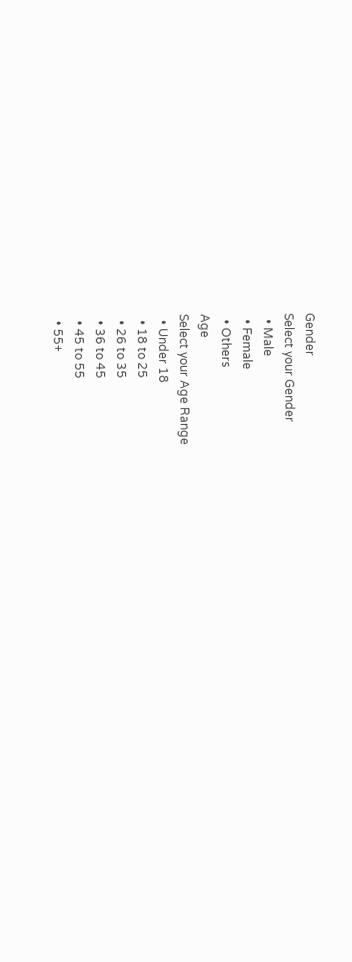Gender
Select your Gender
  • Male
  • Female
  • Others
Age
Select your Age Range
  • Under 18
  • 18 to 25
  • 26 to 35
  • 36 to 45
  • 45 to 55
  • 55+